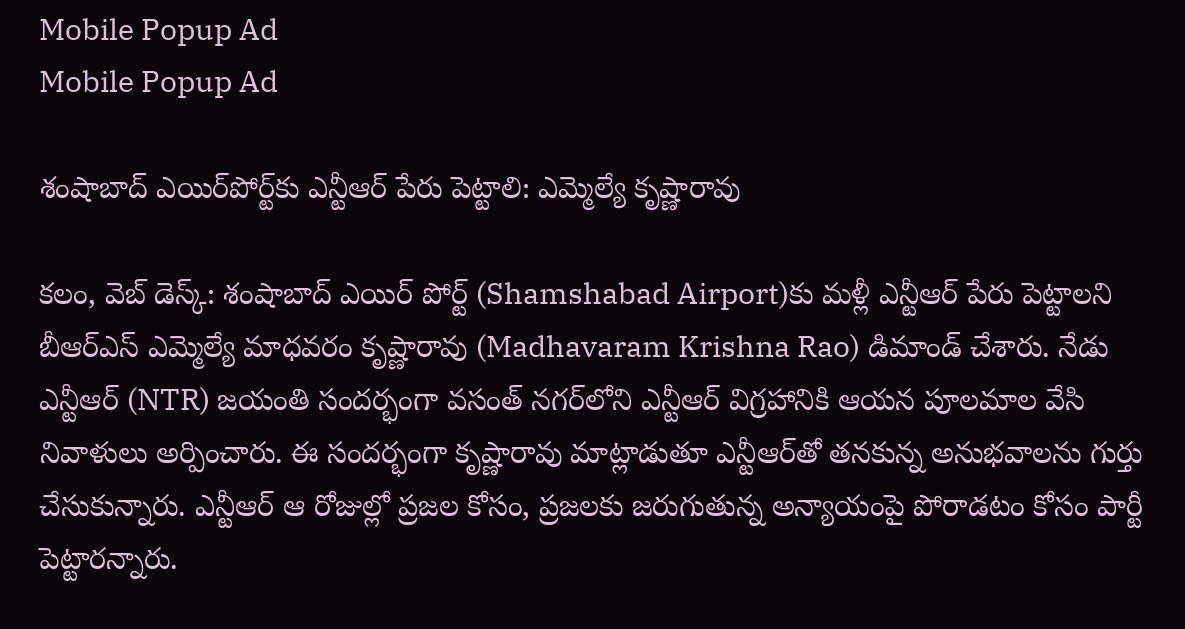Mobile Popup Ad
Mobile Popup Ad

శంషాబాద్ ఎయిర్‌పోర్ట్‌కు ఎన్టీఆర్‌ పేరు పెట్టాలి: ఎమ్మెల్యే కృష్ణారావు

క‌లం, వెబ్ డెస్క్: శంషాబాద్ ఎయిర్ పోర్ట్‌ (Shamshabad Airport)కు మ‌ళ్లీ ఎన్టీఆర్ పేరు పెట్టాల‌ని బీఆర్ఎస్ ఎమ్మెల్యే మాధ‌వ‌రం కృష్ణారావు (Madhavaram Krishna Rao) డిమాండ్ చేశారు. నేడు ఎన్టీఆర్ (NTR) జ‌యంతి సంద‌ర్భంగా వ‌సంత్ న‌గ‌ర్‌లోని ఎన్టీఆర్ విగ్రహానికి ఆయ‌న పూల‌మాల వేసి నివాళులు అర్పించారు. ఈ సంద‌ర్భంగా కృష్ణారావు మాట్లాడుతూ ఎన్టీఆర్‌తో త‌న‌కున్న అనుభ‌వాల‌ను గుర్తు చేసుకున్నారు. ఎన్టీఆర్ ఆ రోజుల్లో ప్ర‌జ‌ల కోసం, ప్ర‌జ‌ల‌కు జ‌రుగుతున్న అన్యాయంపై పోరాడ‌టం కోసం పార్టీ పెట్టార‌న్నారు.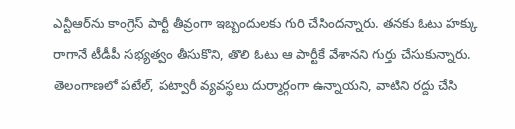ఎన్టీఆర్‌ను కాంగ్రెస్ పార్టీ తీవ్రంగా ఇబ్బందుల‌కు గురి చేసింద‌న్నారు. త‌న‌కు ఓటు హ‌క్కు రాగానే టీడీపీ స‌భ్య‌త్వం తీసుకొని, తొలి ఓటు ఆ పార్టీకే వేశాన‌ని గుర్తు చేసుకున్నారు. తెలంగాణ‌లో ప‌టేల్‌, ప‌ట్వారీ వ్య‌వ‌స్థ‌లు దుర్మార్గంగా ఉన్నాయ‌ని, వాటిని ర‌ద్దు చేసి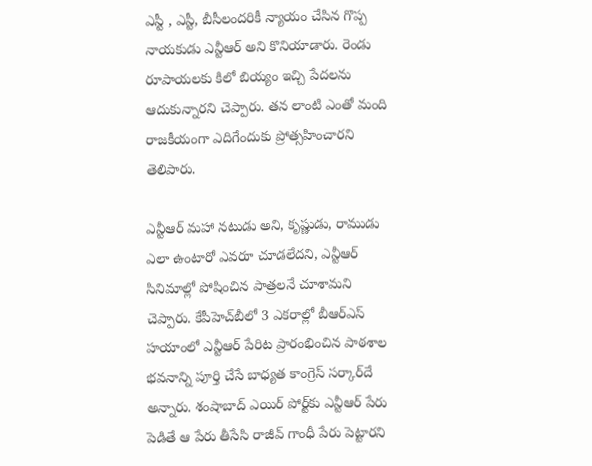ఎస్టీ , ఎస్టీ, బీసీలంద‌రికీ న్యాయం చేసిన గొప్ప నాయ‌కుడు ఎన్టీఆర్ అని కొనియాడారు. రెండు రూపాయ‌ల‌కు కిలో బియ్యం ఇచ్చి పేద‌ల‌ను ఆదుకున్నార‌ని చెప్పారు. త‌న లాంటి ఎంతో మంది రాజ‌కీయంగా ఎదిగేందుకు ప్రోత్స‌హించార‌ని తెలిపారు.

ఎన్టీఆర్ మ‌హా న‌టుడు అని, కృష్ణుడు, రాముడు ఎలా ఉంటారో ఎవ‌రూ చూడ‌లేద‌ని, ఎన్టీఆర్‌ సినిమాల్లో పోషించిన పాత్ర‌ల‌నే చూశామ‌ని చెప్పారు. కేపీహెచ్‌బీలో 3 ఎకరాల్లో బీఆర్ఎస్ హయాంలో ఎన్టీఆర్ పేరిట ప్రారంభించిన పాఠశాల భవనాన్ని పూర్తి చేసే బాధ్యత కాంగ్రెస్ సర్కార్‌దే అన్నారు. శంషాబాద్ ఎయిర్ పోర్ట్‌కు ఎన్టీఆర్ పేరు పెడితే ఆ పేరు తీసేసి రాజీవ్ గాంధీ పేరు పెట్టార‌ని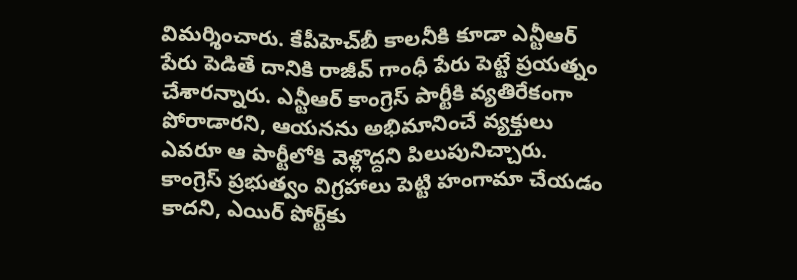విమ‌ర్శించారు. కేపీహెచ్‌బీ కాల‌నీకి కూడా ఎన్టీఆర్ పేరు పెడితే దానికి రాజీవ్ గాంధీ పేరు పెట్టే ప్ర‌య‌త్నం చేశార‌న్నారు. ఎన్టీఆర్ కాంగ్రెస్ పార్టీకి వ్య‌తిరేకంగా పోరాడార‌ని, ఆయ‌న‌ను అభిమానించే వ్య‌క్తులు ఎవ‌రూ ఆ పార్టీలోకి వెళ్లొద్ద‌ని పిలుపునిచ్చారు. కాంగ్రెస్ ప్ర‌భుత్వం విగ్ర‌హాలు పెట్టి హంగామా చేయ‌డం కాద‌ని, ఎయిర్ పోర్ట్‌కు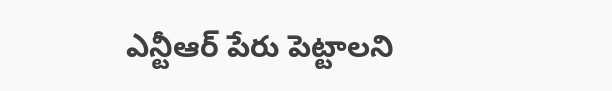ఎన్టీఆర్ పేరు పెట్టాల‌ని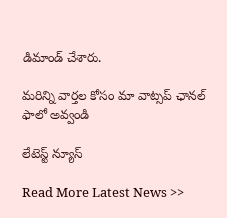డిమాండ్ చేశారు.

మ‌రిన్ని వార్త‌ల కోసం మా వాట్స‌ప్ ఛాన‌ల్ ఫాలో అవ్వండి

లేటెస్ట్ న్యూస్‌

Read More Latest News >>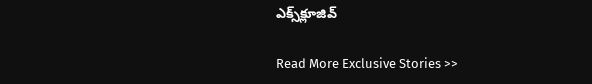ఎక్స్‌క్లూజివ్‌

Read More Exclusive Stories >>